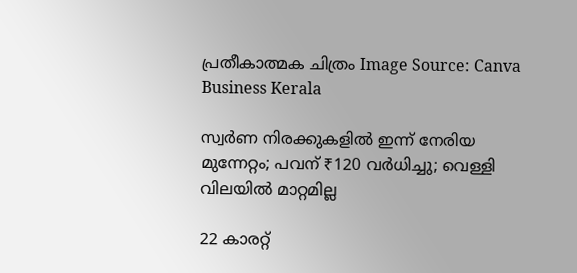പ്രതീകാത്മക ചിത്രം Image Source: Canva
Business Kerala

സ്വർണ നിരക്കുകളിൽ ഇന്ന് നേരിയ മുന്നേറ്റം; പവന് ₹120 വർധിച്ചു; വെള്ളി വിലയിൽ മാറ്റമില്ല

22 കാരറ്റ്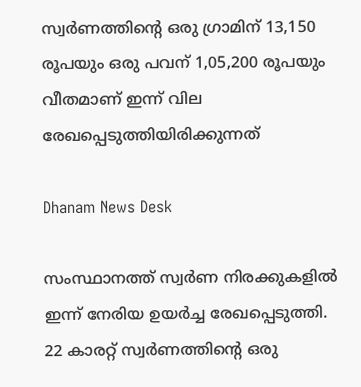സ്വർണത്തിന്റെ ഒരു ഗ്രാമിന് 13,150 രൂപയും ഒരു പവന് 1,05,200 രൂപയും വീതമാണ് ഇന്ന് വില രേഖപ്പെടുത്തിയിരിക്കുന്നത്

Dhanam News Desk

സംസ്ഥാനത്ത് സ്വർണ നിരക്കുകളിൽ ഇന്ന് നേരിയ ഉയർച്ച രേഖപ്പെടുത്തി. 22 കാരറ്റ് സ്വർണത്തിന്റെ ഒരു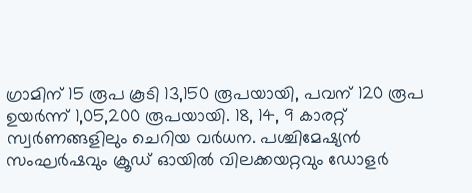ഗ്രാമിന് 15 രൂപ കൂടി 13,150 രൂപയായി, പവന് 120 രൂപ ഉയർന്ന് 1,05,200 രൂപയായി. 18, 14, 9 കാരറ്റ് സ്വർണങ്ങളിലും ചെറിയ വർധന. പശ്ചിമേഷ്യൻ സംഘർഷവും ക്രൂഡ് ഓയിൽ വിലക്കയറ്റവും ഡോളർ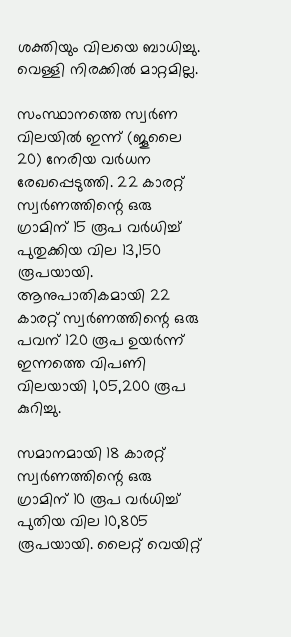ശക്തിയും വിലയെ ബാധിച്ചു. വെള്ളി നിരക്കിൽ മാറ്റമില്ല.

സംസ്ഥാനത്തെ സ്വർണ വിലയിൽ ഇന്ന് (ജൂലൈ 20) നേരിയ വർധന രേഖപ്പെടുത്തി. 22 കാരറ്റ് സ്വർണത്തിന്റെ ഒരു ഗ്രാമിന് 15 രൂപ വർധിച്ച് പുതുക്കിയ വില 13,150 രൂപയായി. ആനുപാതികമായി 22 കാരറ്റ് സ്വർണത്തിന്റെ ഒരു പവന് 120 രൂപ ഉയർന്ന് ഇന്നത്തെ വിപണി വിലയായി 1,05,200 രൂപ കുറിച്ചു.

സമാനമായി 18 കാരറ്റ് സ്വർണത്തിന്റെ ഒരു ഗ്രാമിന് 10 രൂപ വർധിച്ച് പുതിയ വില 10,805 രൂപയായി. ലൈറ്റ് വെയിറ്റ്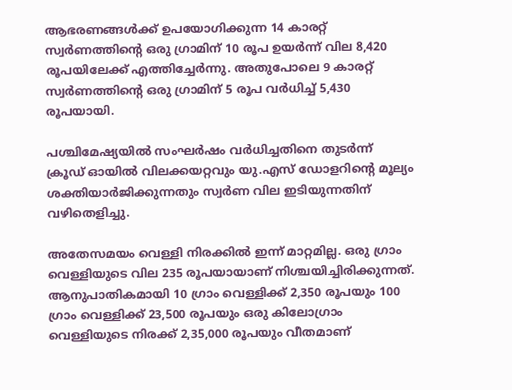ആഭരണങ്ങൾക്ക് ഉപയോഗിക്കുന്ന 14 കാരറ്റ് സ്വർണത്തിന്റെ ഒരു ഗ്രാമിന് 10 രൂപ ഉയർന്ന് വില 8,420 രൂപയിലേക്ക് എത്തിച്ചേർന്നു. അതുപോലെ 9 കാരറ്റ് സ്വർണത്തിന്റെ ഒരു ഗ്രാമിന് 5 രൂപ വർധിച്ച് 5,430 രൂപയായി.

പശ്ചിമേഷ്യയിൽ സംഘർഷം വർധിച്ചതിനെ തുടർന്ന് ക്രൂഡ് ഓയിൽ വിലക്കയറ്റവും യു.എസ് ഡോളറിന്റെ മൂല്യം ശക്തിയാർജിക്കുന്നതും സ്വർണ വില ഇടിയുന്നതിന് വഴിതെളിച്ചു.

അതേസമയം വെള്ളി നിരക്കിൽ ഇന്ന് മാറ്റമില്ല. ഒരു ഗ്രാം വെള്ളിയുടെ വില 235 രൂപയായാണ് നിശ്ചയിച്ചിരിക്കുന്നത്. ആനുപാതികമായി 10 ഗ്രാം വെള്ളിക്ക് 2,350 രൂപയും 100 ഗ്രാം വെള്ളിക്ക് 23,500 രൂപയും ഒരു കിലോഗ്രാം വെള്ളിയുടെ നിരക്ക് 2,35,000 രൂപയും വീതമാണ്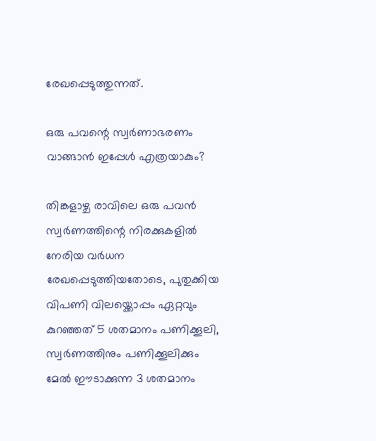രേഖപ്പെടുത്തുന്നത്.

ഒരു പവന്റെ സ്വർണാഭരണം വാങ്ങാൻ ഇപ്പേൾ എത്രയാകും?

തിങ്കളാഴ്ച രാവിലെ ഒരു പവന്‍ സ്വര്‍ണത്തിന്റെ നിരക്കുകളിൽ നേരിയ വർധന രേഖപ്പെടുത്തിയതോടെ, പുതുക്കിയ വിപണി വിലയ്ക്കൊപ്പം ഏറ്റവും കുറഞ്ഞത് 5 ശതമാനം പണിക്കൂലി, സ്വര്‍ണത്തിനും പണിക്കൂലിക്കും മേൽ ഈടാക്കുന്ന 3 ശതമാനം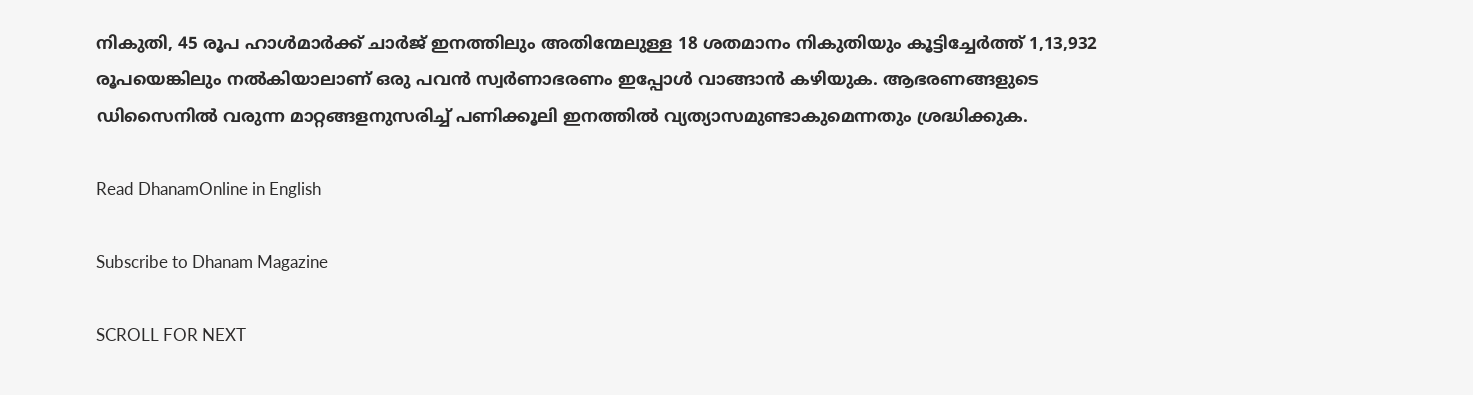നികുതി, 45 രൂപ ഹാള്‍മാര്‍ക്ക് ചാര്‍ജ് ഇനത്തിലും അതിന്മേലുള്ള 18 ശതമാനം നികുതിയും കൂട്ടിച്ചേര്‍ത്ത് 1,13,932 രൂപയെങ്കിലും നൽകിയാലാണ് ഒരു പവൻ സ്വർണാഭരണം ഇപ്പോൾ വാങ്ങാൻ കഴിയുക. ആഭരണങ്ങളുടെ ഡിസൈനിൽ വരുന്ന മാറ്റങ്ങളനുസരിച്ച് പണിക്കൂലി ഇനത്തിൽ വ്യത്യാസമുണ്ടാകുമെന്നതും ശ്രദ്ധിക്കുക.

Read DhanamOnline in English

Subscribe to Dhanam Magazine

SCROLL FOR NEXT